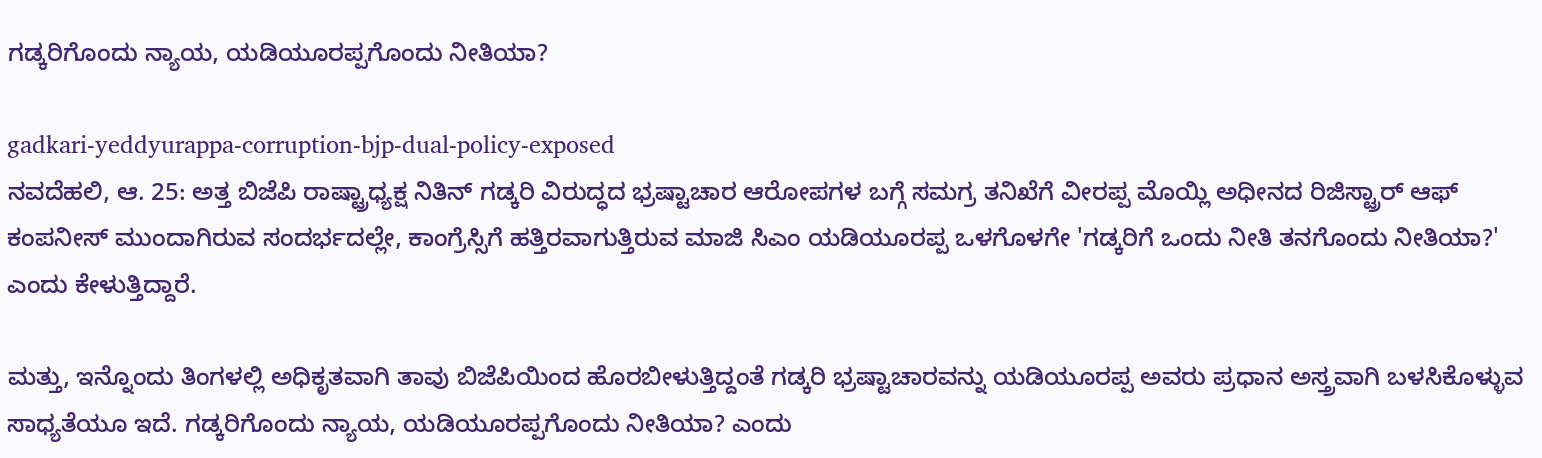ಗಡ್ಕರಿಗೊಂದು ನ್ಯಾಯ, ಯಡಿಯೂರಪ್ಪಗೊಂದು ನೀತಿಯಾ?

gadkari-yeddyurappa-corruption-bjp-dual-policy-exposed
ನವದೆಹಲಿ, ಆ. 25: ಅತ್ತ ಬಿಜೆಪಿ ರಾಷ್ಟ್ರಾಧ್ಯಕ್ಷ ನಿತಿನ್‌ ಗಡ್ಕರಿ ವಿರುದ್ಧದ ಭ್ರಷ್ಟಾಚಾರ ಆರೋಪಗಳ ಬಗ್ಗೆ ಸಮಗ್ರ ತನಿಖೆಗೆ ವೀರಪ್ಪ ಮೊಯ್ಲಿ ಅಧೀನದ ರಿಜಿಸ್ಟ್ರಾರ್ ಆಫ್ ಕಂಪನೀಸ್ ಮುಂದಾಗಿರುವ ಸಂದರ್ಭದಲ್ಲೇ, ಕಾಂಗ್ರೆಸ್ಸಿಗೆ ಹತ್ತಿರವಾಗುತ್ತಿರುವ ಮಾಜಿ ಸಿಎಂ ಯಡಿಯೂರಪ್ಪ ಒಳಗೊಳಗೇ 'ಗಡ್ಕರಿಗೆ ಒಂದು ನೀತಿ ತನಗೊಂದು ನೀತಿಯಾ?' ಎಂದು ಕೇಳುತ್ತಿದ್ದಾರೆ.

ಮತ್ತು, ಇನ್ನೊಂದು ತಿಂಗಳಲ್ಲಿ ಅಧಿಕೃತವಾಗಿ ತಾವು ಬಿಜೆಪಿಯಿಂದ ಹೊರಬೀಳುತ್ತಿದ್ದಂತೆ ಗಡ್ಕರಿ ಭ್ರಷ್ಟಾಚಾರವನ್ನು ಯಡಿಯೂರಪ್ಪ ಅವರು ಪ್ರಧಾನ ಅಸ್ತ್ರವಾಗಿ ಬಳಸಿಕೊಳ್ಳುವ ಸಾಧ್ಯತೆಯೂ ಇದೆ. ಗಡ್ಕರಿಗೊಂದು ನ್ಯಾಯ, ಯಡಿಯೂರಪ್ಪಗೊಂದು ನೀತಿಯಾ? ಎಂದು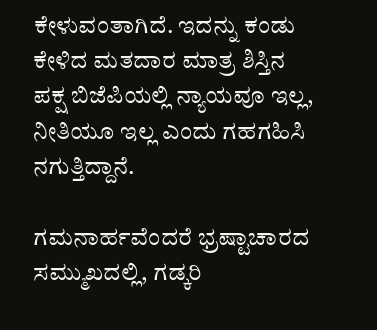ಕೇಳುವಂತಾಗಿದೆ. ಇದನ್ನು ಕಂಡು ಕೇಳಿದ ಮತದಾರ ಮಾತ್ರ ಶಿಸ್ತಿನ ಪಕ್ಷ ಬಿಜೆಪಿಯಲ್ಲಿ ನ್ಯಾಯವೂ ಇಲ್ಲ, ನೀತಿಯೂ ಇಲ್ಲ ಎಂದು ಗಹಗಹಿಸಿ ನಗುತ್ತಿದ್ದಾನೆ.

ಗಮನಾರ್ಹವೆಂದರೆ ಭ್ರಷ್ಟಾಚಾರದ ಸಮ್ಮುಖದಲ್ಲಿ, ಗಡ್ಕರಿ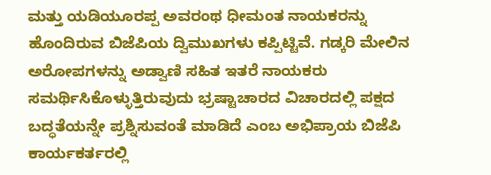ಮತ್ತು ಯಡಿಯೂರಪ್ಪ ಅವರಂಥ ಧೀಮಂತ ನಾಯಕರನ್ನು ಹೊಂದಿರುವ ಬಿಜೆಪಿಯ ದ್ವಿಮುಖಗಳು ಕಪ್ಪಿಟ್ಟಿವೆ. ಗಡ್ಕರಿ ಮೇಲಿನ ಅರೋಪಗಳನ್ನು ಅಡ್ವಾಣಿ ಸಹಿತ ಇತರೆ ನಾಯಕರು ಸಮರ್ಥಿಸಿಕೊಳ್ಳುತ್ತಿರುವುದು ಭ್ರಷ್ಟಾಚಾರದ ವಿಚಾರದಲ್ಲಿ ಪಕ್ಷದ ಬದ್ಧತೆಯನ್ನೇ ಪ್ರಶ್ನಿಸುವಂತೆ ಮಾಡಿದೆ ಎಂಬ ಅಭಿಪ್ರಾಯ ಬಿಜೆಪಿ ಕಾರ್ಯಕರ್ತರಲ್ಲಿ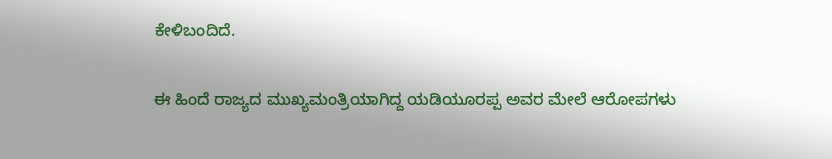ಕೇಳಿಬಂದಿದೆ.

ಈ ಹಿಂದೆ ರಾಜ್ಯದ ಮುಖ್ಯಮಂತ್ರಿಯಾಗಿದ್ದ ಯಡಿಯೂರಪ್ಪ ಅವರ ಮೇಲೆ ಆರೋಪಗಳು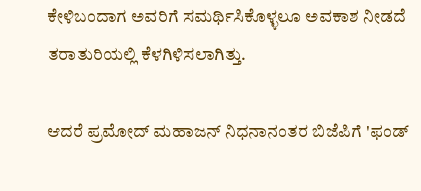ಕೇಳಿಬಂದಾಗ ಅವರಿಗೆ ಸಮರ್ಥಿಸಿಕೊಳ್ಳಲೂ ಅವಕಾಶ ನೀಡದೆ ತರಾತುರಿಯಲ್ಲಿ ಕೆಳಗಿಳಿಸಲಾಗಿತ್ತು.

ಆದರೆ ಪ್ರಮೋದ್ ಮಹಾಜನ್ ನಿಧನಾನಂತರ ಬಿಜೆಪಿಗೆ 'ಫಂಡ್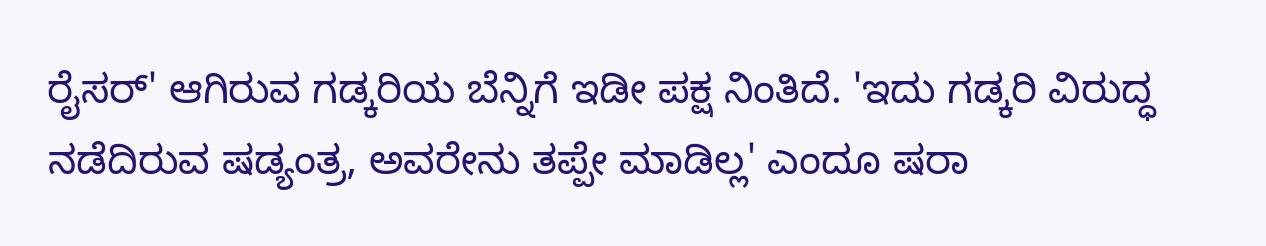ರೈಸರ್' ಆಗಿರುವ ಗಡ್ಕರಿಯ ಬೆನ್ನಿಗೆ ಇಡೀ ಪಕ್ಷ ನಿಂತಿದೆ. 'ಇದು ಗಡ್ಕರಿ ವಿರುದ್ಧ ನಡೆದಿರುವ ಷಡ್ಯಂತ್ರ, ಅವರೇನು ತಪ್ಪೇ ಮಾಡಿಲ್ಲ' ಎಂದೂ ಷರಾ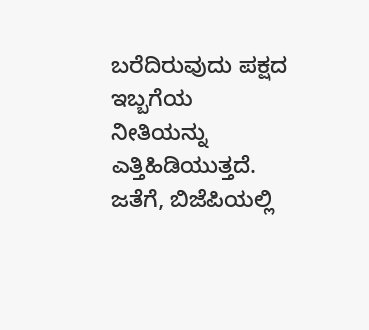ಬರೆದಿರುವುದು ಪಕ್ಷದ ಇಬ್ಬಗೆಯ ನೀತಿಯನ್ನು ಎತ್ತಿಹಿಡಿಯುತ್ತದೆ. ಜತೆಗೆ, ಬಿಜೆಪಿಯಲ್ಲಿ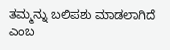ತಮ್ಮನ್ನು ಬಲಿಪಶು ಮಾಡಲಾಗಿದೆ ಎಂಬ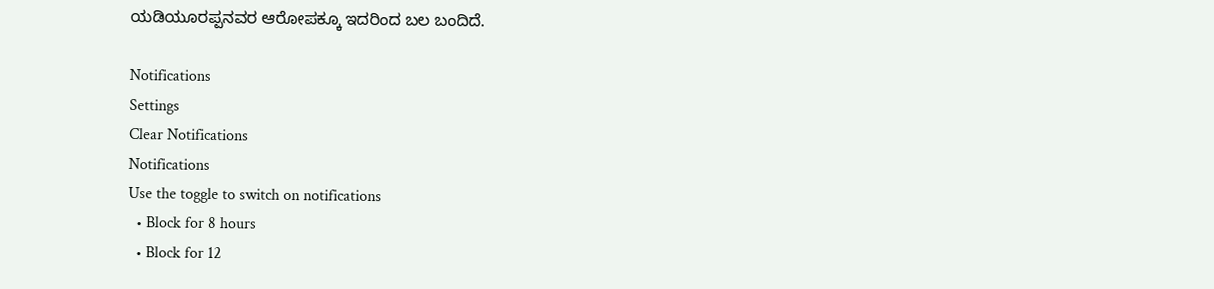ಯಡಿಯೂರಪ್ಪನವರ ಆರೋಪಕ್ಕೂ ಇದರಿಂದ ಬಲ ಬಂದಿದೆ.

Notifications
Settings
Clear Notifications
Notifications
Use the toggle to switch on notifications
  • Block for 8 hours
  • Block for 12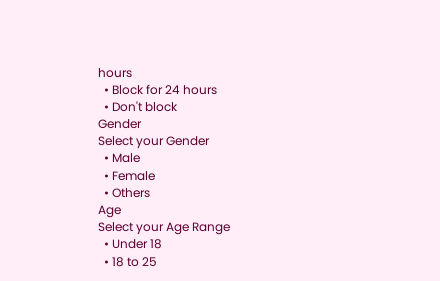hours
  • Block for 24 hours
  • Don't block
Gender
Select your Gender
  • Male
  • Female
  • Others
Age
Select your Age Range
  • Under 18
  • 18 to 25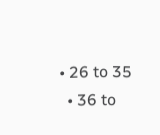• 26 to 35
  • 36 to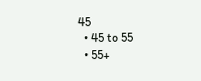45
  • 45 to 55
  • 55+